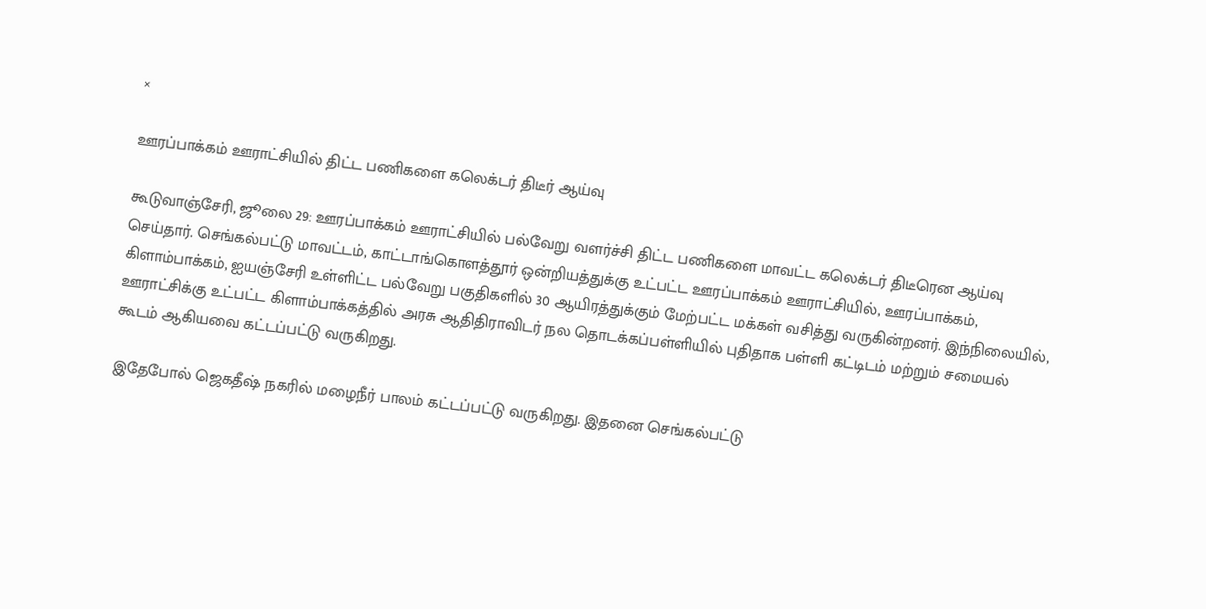×

ஊரப்பாக்கம் ஊராட்சியில் திட்ட பணிகளை கலெக்டர் திடீர் ஆய்வு

கூடுவாஞ்சேரி, ஜூலை 29: ஊரப்பாக்கம் ஊராட்சியில் பல்வேறு வளர்ச்சி திட்ட பணிகளை மாவட்ட கலெக்டர் திடீரென ஆய்வு செய்தார். செங்கல்பட்டு மாவட்டம், காட்டாங்கொளத்தூர் ஒன்றியத்துக்கு உட்பட்ட ஊரப்பாக்கம் ஊராட்சியில், ஊரப்பாக்கம், கிளாம்பாக்கம், ஐயஞ்சேரி உள்ளிட்ட பல்வேறு பகுதிகளில் 30 ஆயிரத்துக்கும் மேற்பட்ட மக்கள் வசித்து வருகின்றனர். இந்நிலையில், ஊராட்சிக்கு உட்பட்ட கிளாம்பாக்கத்தில் அரசு ஆதிதிராவிடர் நல தொடக்கப்பள்ளியில் புதிதாக பள்ளி கட்டிடம் மற்றும் சமையல் கூடம் ஆகியவை கட்டப்பட்டு வருகிறது.

இதேபோல் ஜெகதீஷ் நகரில் மழைநீர் பாலம் கட்டப்பட்டு வருகிறது. இதனை செங்கல்பட்டு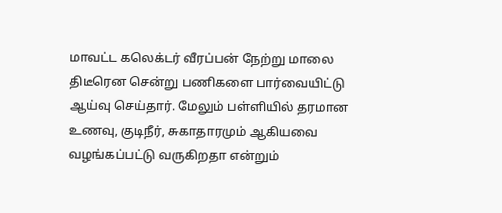மாவட்ட கலெக்டர் வீரப்பன் நேற்று மாலை திடீரென சென்று பணிகளை பார்வையிட்டு ஆய்வு செய்தார். மேலும் பள்ளியில் தரமான உணவு, குடிநீர், சுகாதாரமும் ஆகியவை வழங்கப்பட்டு வருகிறதா என்றும்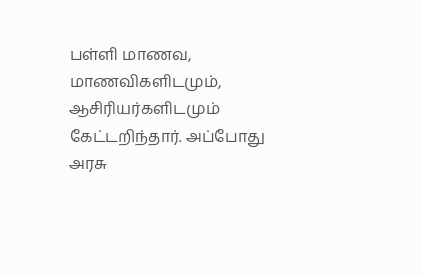பள்ளி மாணவ, மாணவிகளிடமும், ஆசிரியர்களிடமும் கேட்டறிந்தார். அப்போது அரசு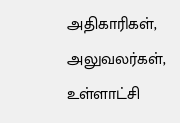அதிகாரிகள், அலுவலர்கள், உள்ளாட்சி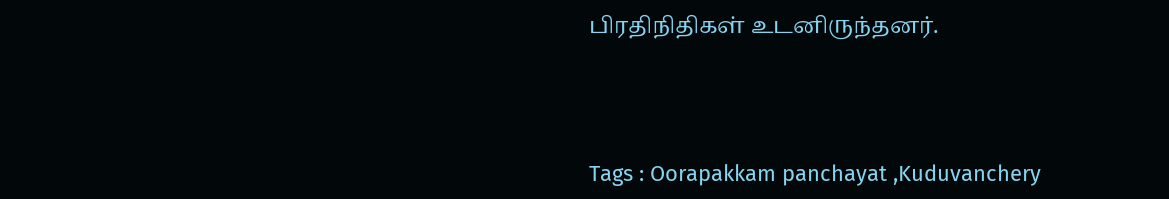பிரதிநிதிகள் உடனிருந்தனர்.



Tags : Oorapakkam panchayat ,Kuduvanchery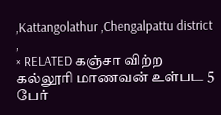,Kattangolathur ,Chengalpattu district ,
× RELATED கஞ்சா விற்ற கல்லூரி மாணவன் உள்பட 5 பேர்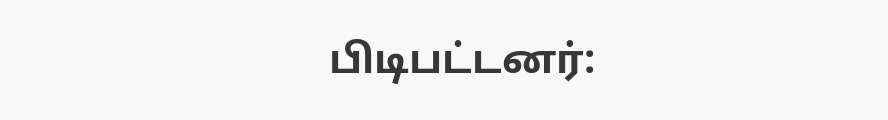பிடிபட்டனர்: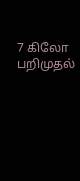7 கிலோ பறிமுதல்